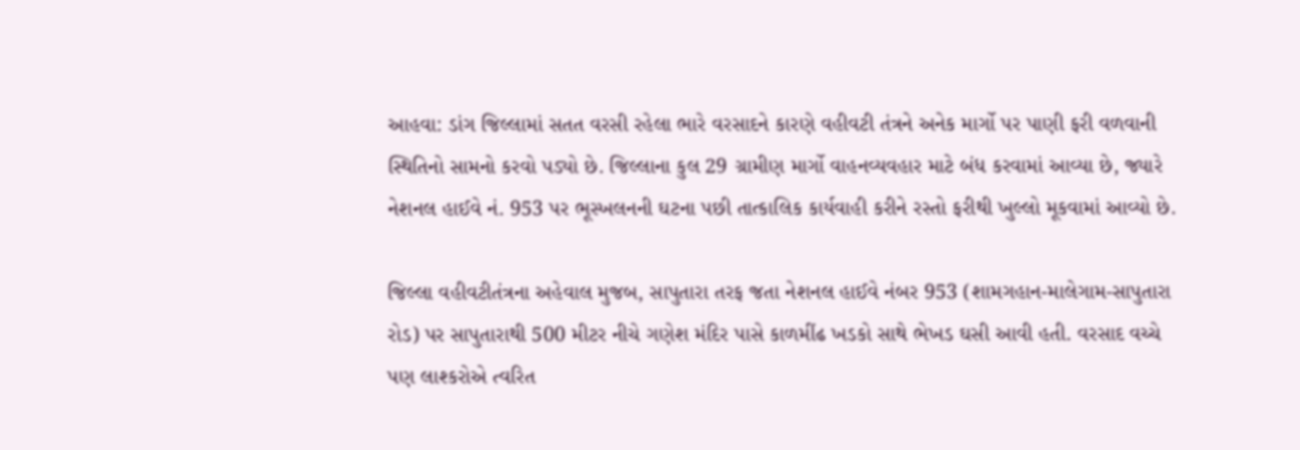આહવા: ડાંગ જિલ્લામાં સતત વરસી રહેલા ભારે વરસાદને કારણે વહીવટી તંત્રને અનેક માર્ગો પર પાણી ફરી વળવાની સ્થિતિનો સામનો કરવો પડ્યો છે. જિલ્લાના કુલ 29 ગ્રામીણ માર્ગો વાહનવ્યવહાર માટે બંધ કરવામાં આવ્યા છે, જ્યારે નેશનલ હાઈવે નં. 953 પર ભૂસ્ખલનની ઘટના પછી તાત્કાલિક કાર્યવાહી કરીને રસ્તો ફરીથી ખુલ્લો મૂકવામાં આવ્યો છે.

જિલ્લા વહીવટીતંત્રના અહેવાલ મુજબ, સાપુતારા તરફ જતા નેશનલ હાઈવે નંબર 953 (શામગહાન-માલેગામ-સાપુતારા રોડ) પર સાપુતારાથી 500 મીટર નીચે ગણેશ મંદિર પાસે કાળમીંઢ ખડકો સાથે ભેખડ ઘસી આવી હતી. વરસાદ વચ્ચે પણ લાશ્કરોએ ત્વરિત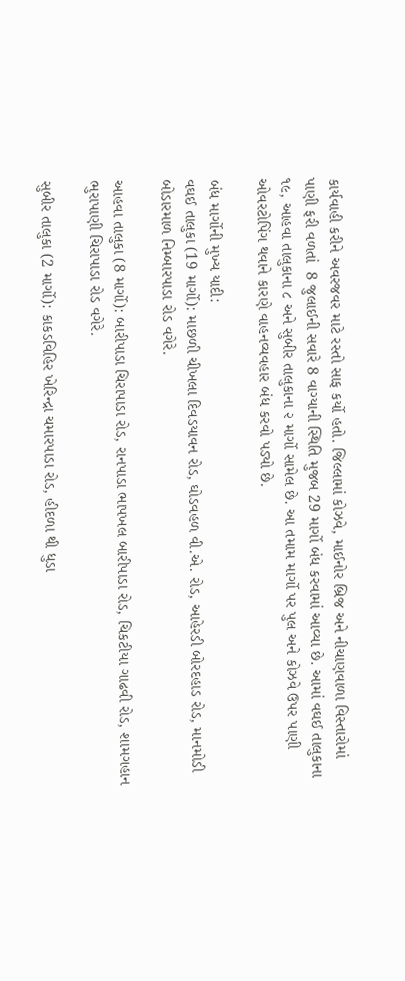કાર્યવાહી કરીને અવરજવર માટે રસ્તો સાફ કર્યો હતો. જિલ્લામાં કોઝવે, માઈનોર બ્રિજ અને નીચાણવાળા વિસ્તારોમાં પાણી ફરી વળતાં  8 જુલાઈની સવારે 8 વાગ્યાની સ્થિતિ મુજબ 29 માર્ગો બંધ કરવામાં આવ્યા છે. આમાં વઘઈ તાલુકાના ૧૯, આહવા તાલુકાના ૮ અને સુબીર તાલુકાના ૨ માર્ગો સામેલ છે. આ તમામ માર્ગો પર પુલ અને કોઝવે ઉપર પાણી ઓવરટોપિંગ થવાને કારણે વાહનવ્યવહાર બંધ કરવો પડ્યો છે.

બંધ માર્ગોની મુખ્ય યાદી:
વઘઈ તાલુકા (19 માર્ગો): માછળી ચીખલા દિવડયાવન રોડ, ઘોડવહળ વી.એ. રોડ, આહેરડી બોરદહાડ રોડ, માનમોડી બોડારમાળ નિમ્બારપાડા રોડ વગેરે.

આહવા તાલુકા (8 માર્ગો): બારીપાડા ચિરાપાડા રોડ, રાનપાડા ભાપખલ બારીપાડા રોડ, ચિકટીયા ગાઢવી રોડ, શામગહાન ભુરાપાણી ચિરાપાડા રોડ વગેરે.

સુબીર તાલુકા (2 માર્ગો): કાકડવિહિર ખેરિન્દ્રા ચમારપાડા રોડ, હીદળા થી ધુડા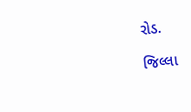રોડ.

જિલ્લા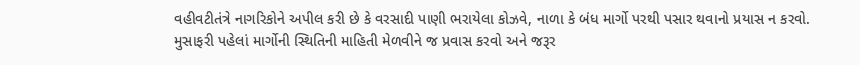વહીવટીતંત્રે નાગરિકોને અપીલ કરી છે કે વરસાદી પાણી ભરાયેલા કોઝવે, નાળા કે બંધ માર્ગો પરથી પસાર થવાનો પ્રયાસ ન કરવો. મુસાફરી પહેલાં માર્ગોની સ્થિતિની માહિતી મેળવીને જ પ્રવાસ કરવો અને જરૂર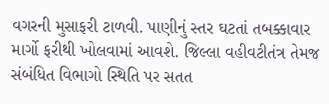વગરની મુસાફરી ટાળવી. પાણીનું સ્તર ઘટતાં તબક્કાવાર માર્ગો ફરીથી ખોલવામાં આવશે. જિલ્લા વહીવટીતંત્ર તેમજ સંબંધિત વિભાગો સ્થિતિ પર સતત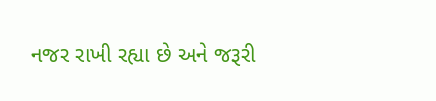નજર રાખી રહ્યા છે અને જરૂરી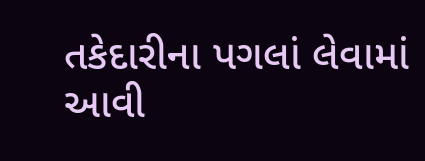તકેદારીના પગલાં લેવામાં આવી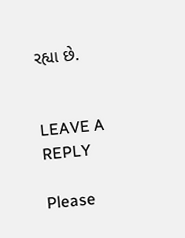રહ્યા છે.


LEAVE A REPLY

Please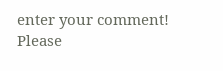enter your comment!
Please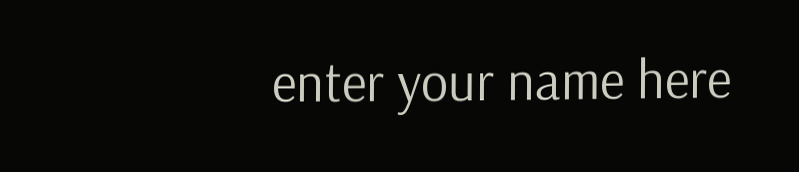enter your name here